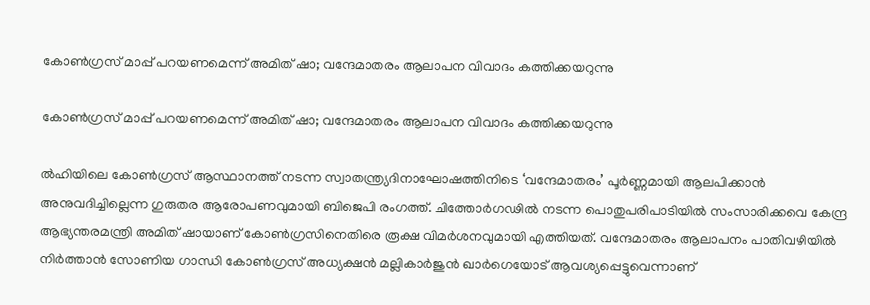കോൺഗ്രസ് മാപ്പ് പറയണമെന്ന് അമിത് ഷാ; വന്ദേമാതരം ആലാപന വിവാദം കത്തിക്കയറുന്നു

കോൺഗ്രസ് മാപ്പ് പറയണമെന്ന് അമിത് ഷാ; വന്ദേമാതരം ആലാപന വിവാദം കത്തിക്കയറുന്നു

ല്‍ഹിയിലെ കോണ്‍ഗ്രസ് ആസ്ഥാനത്ത് നടന്ന സ്വാതന്ത്ര്യദിനാഘോഷത്തിനിടെ ‘വന്ദേമാതരം’ പൂർണ്ണമായി ആലപിക്കാൻ അനുവദിച്ചില്ലെന്ന ഗുരുതര ആരോപണവുമായി ബിജെപി രംഗത്ത്. ചിത്തോര്‍ഗഢില്‍ നടന്ന പൊതുപരിപാടിയില്‍ സംസാരിക്കവെ കേന്ദ്ര ആഭ്യന്തരമന്ത്രി അമിത് ഷായാണ് കോണ്‍ഗ്രസിനെതിരെ രൂക്ഷ വിമര്‍ശനവുമായി എത്തിയത്. വന്ദേമാതരം ആലാപനം പാതിവഴിയില്‍ നിര്‍ത്താന്‍ സോണിയ ഗാന്ധി കോണ്‍ഗ്രസ് അധ്യക്ഷന്‍ മല്ലികാര്‍ജുന്‍ ഖാര്‍ഗെയോട് ആവശ്യപ്പെട്ടുവെന്നാണ്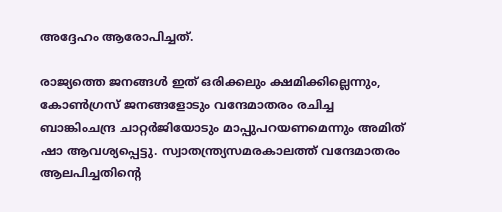അദ്ദേഹം ആരോപിച്ചത്.

രാജ്യത്തെ ജനങ്ങള്‍ ഇത് ഒരിക്കലും ക്ഷമിക്കില്ലെന്നും, കോണ്‍ഗ്രസ് ജനങ്ങളോടും വന്ദേമാതരം രചിച്ച ബാങ്കിംചന്ദ്ര ചാറ്റർജിയോടും മാപ്പുപറയണമെന്നും അമിത് ഷാ ആവശ്യപ്പെട്ടു. സ്വാതന്ത്ര്യസമരകാലത്ത് വന്ദേമാതരം ആലപിച്ചതിന്റെ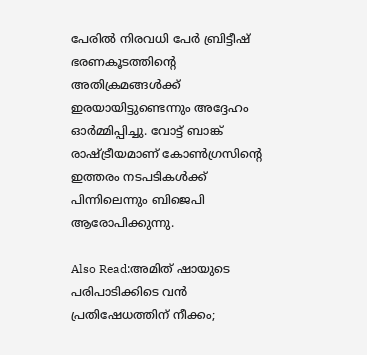പേരില്‍ നിരവധി പേര്‍ ബ്രിട്ടീഷ് ഭരണകൂടത്തിന്റെ അതിക്രമങ്ങൾക്ക് ഇരയായിട്ടുണ്ടെന്നും അദ്ദേഹം ഓർമ്മിപ്പിച്ചു. വോട്ട് ബാങ്ക് രാഷ്ട്രീയമാണ് കോൺഗ്രസിന്റെ ഇത്തരം നടപടികൾക്ക് പിന്നിലെന്നും ബിജെപി ആരോപിക്കുന്നു.

Also Read:അമിത് ഷായുടെ പരിപാടിക്കിടെ വൻ പ്രതിഷേധത്തിന് നീക്കം;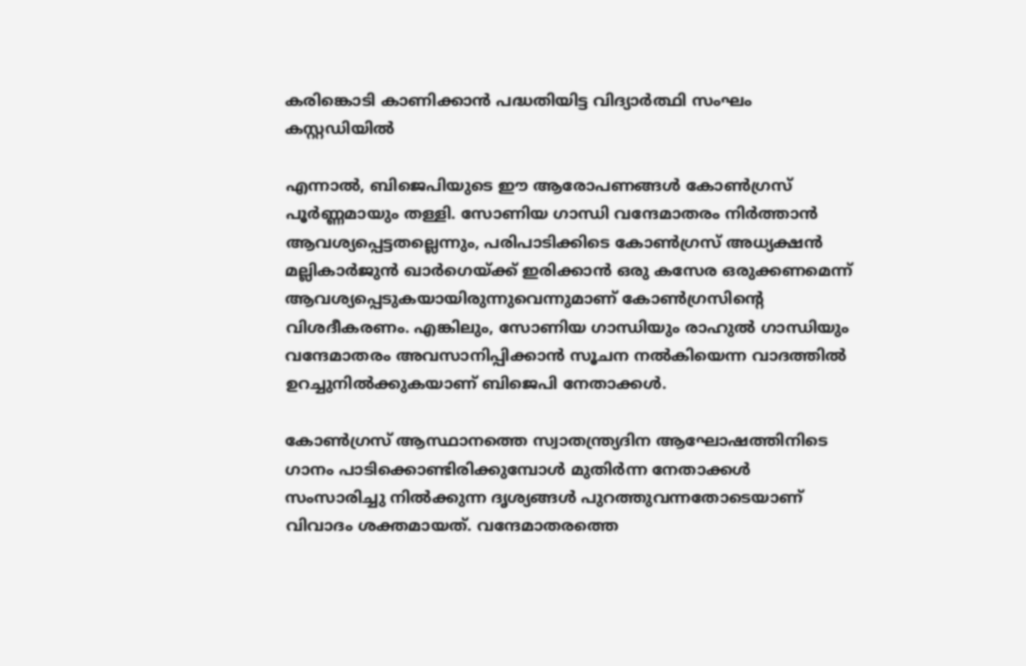കരിങ്കൊടി കാണിക്കാൻ പദ്ധതിയിട്ട വിദ്യാർത്ഥി സംഘം കസ്റ്റഡിയിൽ

എന്നാല്‍, ബിജെപിയുടെ ഈ ആരോപണങ്ങൾ കോണ്‍ഗ്രസ് പൂർണ്ണമായും തള്ളി. സോണിയ ഗാന്ധി വന്ദേമാതരം നിര്‍ത്താന്‍ ആവശ്യപ്പെട്ടതല്ലെന്നും, പരിപാടിക്കിടെ കോണ്‍ഗ്രസ് അധ്യക്ഷന്‍ മല്ലികാര്‍ജുന്‍ ഖാര്‍ഗെയ്ക്ക് ഇരിക്കാൻ ഒരു കസേര ഒരുക്കണമെന്ന് ആവശ്യപ്പെടുകയായിരുന്നുവെന്നുമാണ് കോണ്‍ഗ്രസിന്റെ വിശദീകരണം. എങ്കിലും, സോണിയ ഗാന്ധിയും രാഹുൽ ഗാന്ധിയും വന്ദേമാതരം അവസാനിപ്പിക്കാൻ സൂചന നൽകിയെന്ന വാദത്തിൽ ഉറച്ചുനിൽക്കുകയാണ് ബിജെപി നേതാക്കൾ.

കോണ്‍ഗ്രസ് ആസ്ഥാനത്തെ സ്വാതന്ത്ര്യദിന ആഘോഷത്തിനിടെ ഗാനം പാടിക്കൊണ്ടിരിക്കുമ്പോൾ മുതിർന്ന നേതാക്കൾ സംസാരിച്ചു നിൽക്കുന്ന ദൃശ്യങ്ങൾ പുറത്തുവന്നതോടെയാണ് വിവാദം ശക്തമായത്. വന്ദേമാതരത്തെ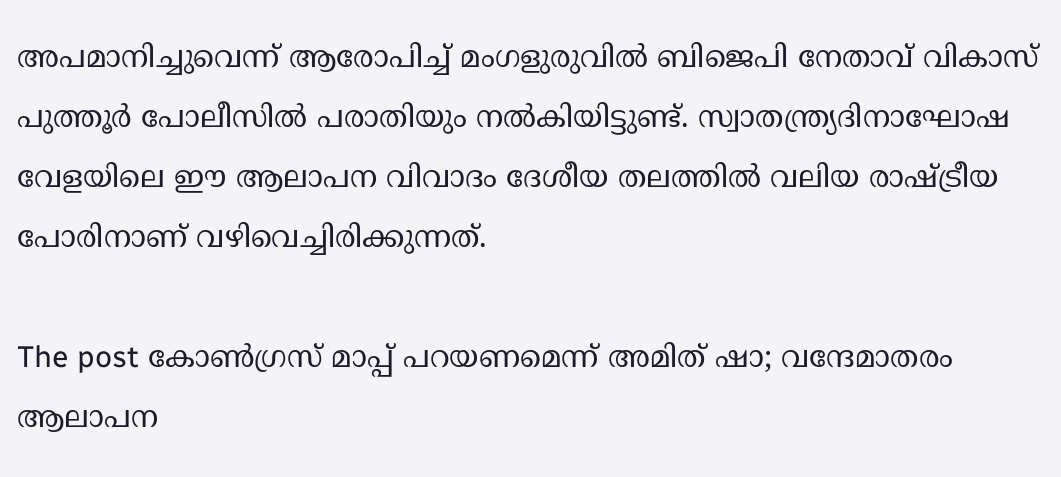അപമാനിച്ചുവെന്ന് ആരോപിച്ച് മംഗളുരുവിൽ ബിജെപി നേതാവ് വികാസ് പുത്തൂർ പോലീസിൽ പരാതിയും നൽകിയിട്ടുണ്ട്. സ്വാതന്ത്ര്യദിനാഘോഷ വേളയിലെ ഈ ആലാപന വിവാദം ദേശീയ തലത്തിൽ വലിയ രാഷ്ട്രീയ പോരിനാണ് വഴിവെച്ചിരിക്കുന്നത്.

The post കോൺഗ്രസ് മാപ്പ് പറയണമെന്ന് അമിത് ഷാ; വന്ദേമാതരം ആലാപന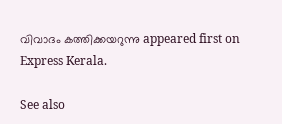വിവാദം കത്തിക്കയറുന്നു appeared first on Express Kerala.

See also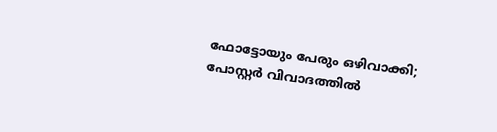ഫോട്ടോയും പേരും ഒഴിവാക്കി; പോസ്റ്റർ വിവാദത്തിൽ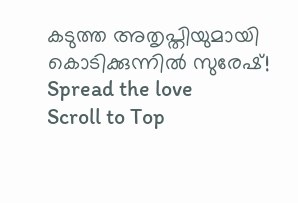കടുത്ത അതൃപ്തിയുമായി കൊടിക്കുന്നിൽ സുരേഷ്!
Spread the love
Scroll to Top